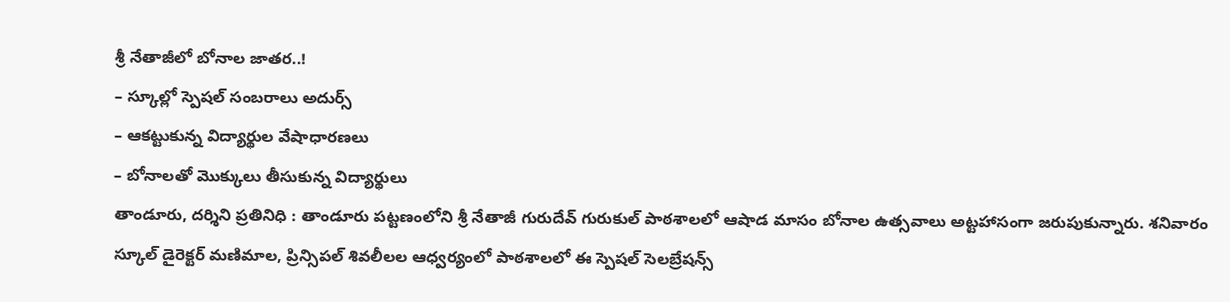శ్రీ నేతాజీలో బోనాల జాతర..!
– స్కూల్లో స్పెషల్ సంబరాలు అదుర్స్
– ఆకట్టుకున్న విద్యార్థుల వేషాధారణలు
– బోనాలతో మొక్కులు తీసుకున్న విద్యార్థులు
తాండూరు, దర్శిని ప్రతినిధి : తాండూరు పట్టణంలోని శ్రీ నేతాజీ గురుదేవ్ గురుకుల్ పాఠశాలలో ఆషాడ మాసం బోనాల ఉత్సవాలు అట్టహాసంగా జరుపుకున్నారు. శనివారం స్కూల్ డైరెక్టర్ మణిమాల, ప్రిన్సిపల్ శివలీలల ఆధ్వర్యంలో పాఠశాలలో ఈ స్పెషల్ సెలబ్రేషన్స్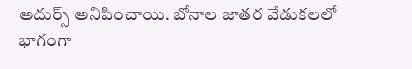అదుర్స్ అనిపించాయి. బోనాల జాతర వేడుకలలో భాగంగా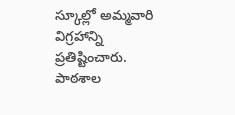స్కూల్లో అమ్మవారి విగ్రహాన్ని ప్రతిష్టించారు. పాఠశాల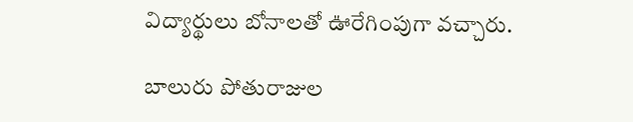విద్యార్థులు బోనాలతో ఊరేగింపుగా వచ్చారు.

బాలురు పోతురాజుల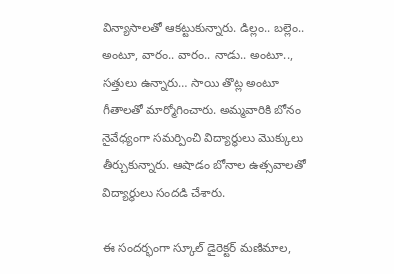విన్యాసాలతో ఆకట్టుకున్నారు. డిల్లం.. బల్లెం.. అంటూ, వారం.. వారం.. నాడు.. అంటూ.., సత్తులు ఉన్నారు… సాయి తొట్ల అంటూ గీతాలతో మార్మోగించారు. అమ్మవారికి బోనం నైవేధ్యంగా సమర్పించి విద్యార్థులు మొక్కులు తీర్చుకున్నారు. ఆషాడం బోనాల ఉత్సవాలతో విద్యార్థులు సందడి చేశారు.

ఈ సందర్భంగా స్కూల్ డైరెక్టర్ మణిమాల,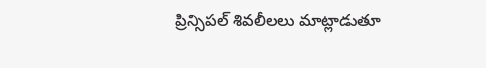ప్రిన్సిపల్ శివలీలలు మాట్లాడుతూ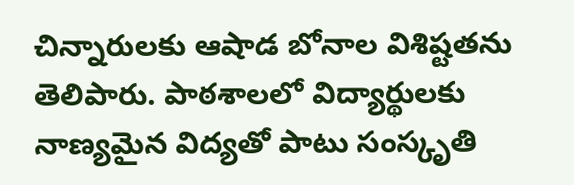చిన్నారులకు ఆషాడ బోనాల విశిష్టతను తెలిపారు. పాఠశాలలో విద్యార్థులకు నాణ్యమైన విద్యతో పాటు సంస్కృతి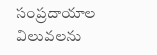సంప్రదాయాల విలువలను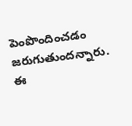పెంపొందించడం జరుగుతుందన్నారు. ఈ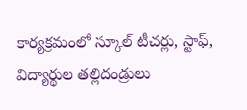కార్యక్రమంలో స్కూల్ టీచర్లు, స్టాఫ్, విద్యార్థుల తల్లిదండ్రులు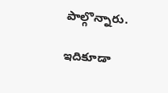పాల్గొన్నారు.

ఇదికూడా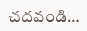చదవండి…